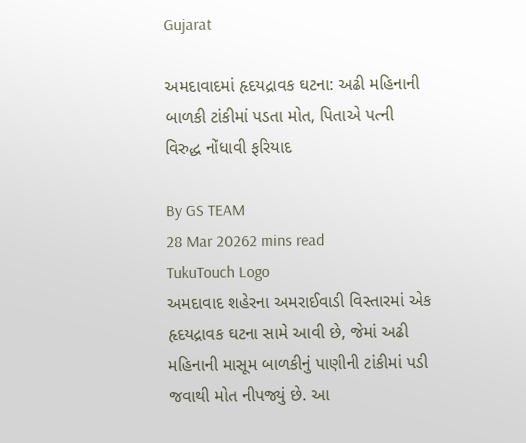Gujarat

અમદાવાદમાં હૃદયદ્રાવક ઘટના: અઢી મહિનાની બાળકી ટાંકીમાં પડતા મોત, પિતાએ પત્ની વિરુદ્ધ નોંધાવી ફરિયાદ

By GS TEAM
28 Mar 20262 mins read
TukuTouch Logo
અમદાવાદ શહેરના અમરાઈવાડી વિસ્તારમાં એક હૃદયદ્રાવક ઘટના સામે આવી છે, જેમાં અઢી મહિનાની માસૂમ બાળકીનું પાણીની ટાંકીમાં પડી જવાથી મોત નીપજ્યું છે. આ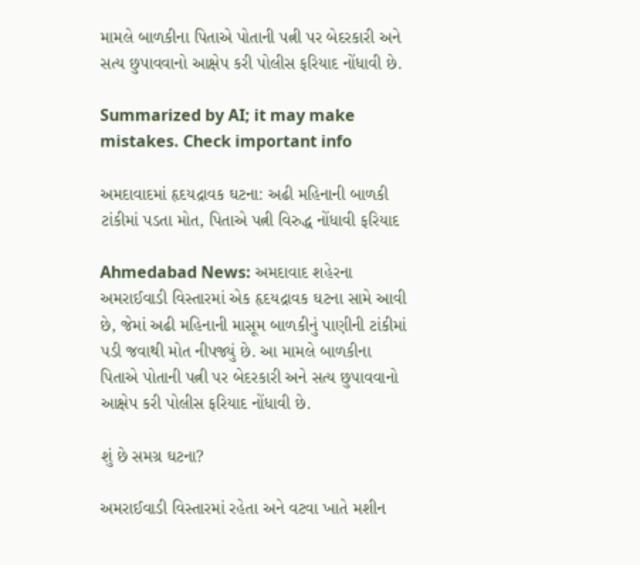મામલે બાળકીના પિતાએ પોતાની પત્ની પર બેદરકારી અને સત્ય છુપાવવાનો આક્ષેપ કરી પોલીસ ફરિયાદ નોંધાવી છે.

Summarized by AI; it may make mistakes. Check important info

અમદાવાદમાં હૃદયદ્રાવક ઘટના: અઢી મહિનાની બાળકી ટાંકીમાં પડતા મોત, પિતાએ પત્ની વિરુદ્ધ નોંધાવી ફરિયાદ

Ahmedabad News: અમદાવાદ શહેરના અમરાઈવાડી વિસ્તારમાં એક હૃદયદ્રાવક ઘટના સામે આવી છે, જેમાં અઢી મહિનાની માસૂમ બાળકીનું પાણીની ટાંકીમાં પડી જવાથી મોત નીપજ્યું છે. આ મામલે બાળકીના પિતાએ પોતાની પત્ની પર બેદરકારી અને સત્ય છુપાવવાનો આક્ષેપ કરી પોલીસ ફરિયાદ નોંધાવી છે.

શું છે સમગ્ર ઘટના?

અમરાઈવાડી વિસ્તારમાં રહેતા અને વટવા ખાતે મશીન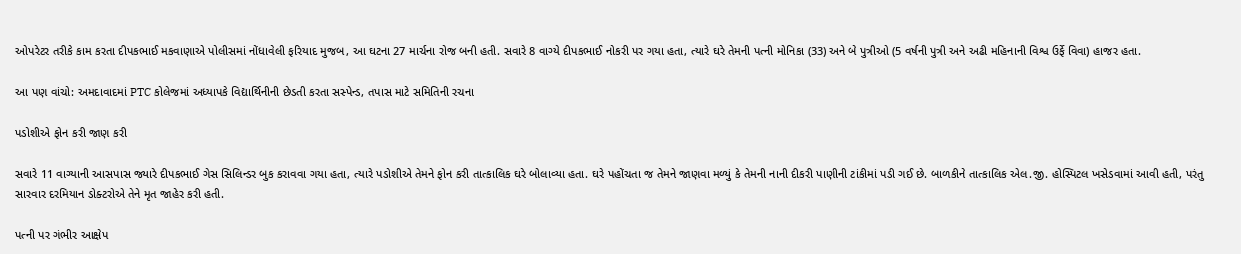ઓપરેટર તરીકે કામ કરતા દીપકભાઈ મકવાણાએ પોલીસમાં નોંધાવેલી ફરિયાદ મુજબ, આ ઘટના 27 માર્ચના રોજ બની હતી. સવારે 8 વાગ્યે દીપકભાઈ નોકરી પર ગયા હતા, ત્યારે ઘરે તેમની પત્ની મોનિકા (33) અને બે પુત્રીઓ (5 વર્ષની પુત્રી અને અઢી મહિનાની વિશ્વ ઉર્ફે વિવા) હાજર હતા.

આ પણ વાંચો: અમદાવાદમાં PTC કોલેજમાં અધ્યાપકે વિદ્યાર્થિનીની છેડતી કરતા સસ્પેન્ડ, તપાસ માટે સમિતિની રચના

પડોશીએ ફોન કરી જાણ કરી

સવારે 11 વાગ્યાની આસપાસ જ્યારે દીપકભાઈ ગેસ સિલિન્ડર બુક કરાવવા ગયા હતા, ત્યારે પડોશીએ તેમને ફોન કરી તાત્કાલિક ઘરે બોલાવ્યા હતા. ઘરે પહોંચતા જ તેમને જાણવા મળ્યું કે તેમની નાની દીકરી પાણીની ટાંકીમાં પડી ગઈ છે. બાળકીને તાત્કાલિક એલ.જી. હોસ્પિટલ ખસેડવામાં આવી હતી, પરંતુ સારવાર દરમિયાન ડોક્ટરોએ તેને મૃત જાહેર કરી હતી.

પત્ની પર ગંભીર આક્ષેપ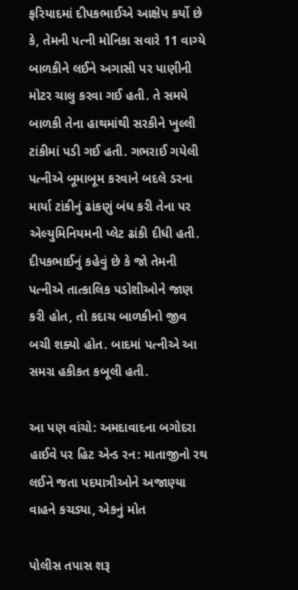ફરિયાદમાં દીપકભાઈએ આક્ષેપ કર્યો છે કે, તેમની પત્ની મોનિકા સવારે 11 વાગ્યે બાળકીને લઈને અગાસી પર પાણીની મોટર ચાલુ કરવા ગઈ હતી. તે સમયે બાળકી તેના હાથમાંથી સરકીને ખુલ્લી ટાંકીમાં પડી ગઈ હતી. ગભરાઈ ગયેલી પત્નીએ બૂમાબૂમ કરવાને બદલે ડરના માર્યા ટાંકીનું ઢાંકણું બંધ કરી તેના પર એલ્યુમિનિયમની પ્લેટ ઢાંકી દીધી હતી. દીપકભાઈનું કહેવું છે કે જો તેમની પત્નીએ તાત્કાલિક પડોશીઓને જાણ કરી હોત, તો કદાચ બાળકીનો જીવ બચી શક્યો હોત. બાદમાં પત્નીએ આ સમગ્ર હકીકત કબૂલી હતી.

આ પણ વાંચો: અમદાવાદના બગોદરા હાઈવે પર હિટ એન્ડ રન: માતાજીનો રથ લઈને જતા પદયાત્રીઓને અજાણ્યા વાહને કચડ્યા, એકનું મોત

પોલીસ તપાસ શરૂ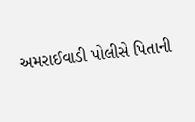અમરાઈવાડી પોલીસે પિતાની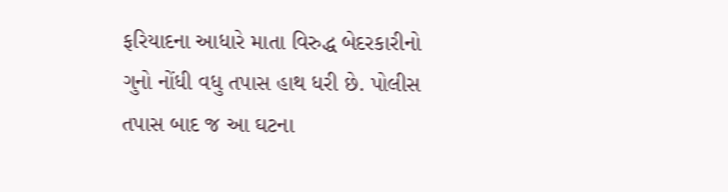ફરિયાદના આધારે માતા વિરુદ્ધ બેદરકારીનો ગુનો નોંધી વધુ તપાસ હાથ ધરી છે. પોલીસ તપાસ બાદ જ આ ઘટના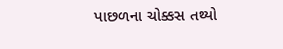પાછળના ચોક્કસ તથ્યો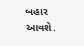બહાર આવશે.